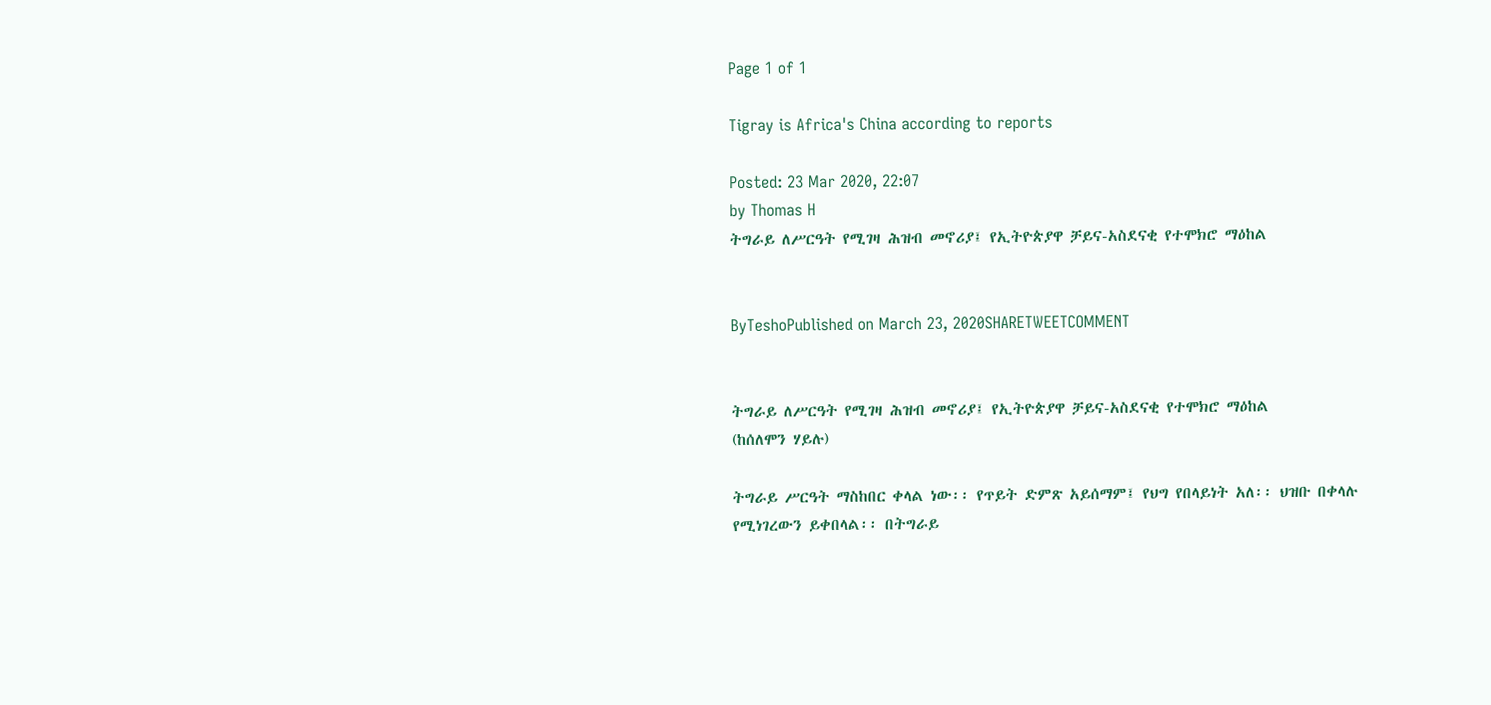Page 1 of 1

Tigray is Africa's China according to reports

Posted: 23 Mar 2020, 22:07
by Thomas H
ትግራይ ለሥርዓት የሚገዛ ሕዝብ መኖሪያ፤ የኢትዮጵያዋ ቻይና-አስደናቂ የተሞክሮ ማዕከል


ByTeshoPublished on March 23, 2020SHARETWEETCOMMENT


ትግራይ ለሥርዓት የሚገዛ ሕዝብ መኖሪያ፤ የኢትዮጵያዋ ቻይና-አስደናቂ የተሞክሮ ማዕከል
(ከሰለሞን ሃይሉ)

ትግራይ ሥርዓት ማስከበር ቀላል ነው፡፡ የጥይት ድምጽ አይሰማም፤ የህግ የበላይነት አለ፡፡ ህዝቡ በቀላሉ የሚነገረውን ይቀበላል፡፡ በትግራይ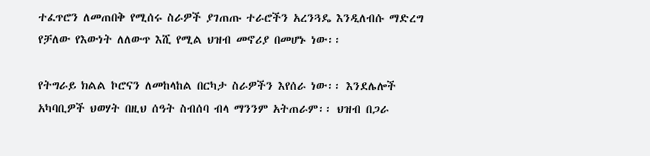ተፈጥሮን ለመጠበቅ የሚሰሩ ስራዎች ያገጠጡ ተራሮችን አረንጓዴ እንዲለብሱ ማድረግ የቻለው የእውነት ለለውጥ እሺ የሚል ህዝብ መኖሪያ በመሆኑ ነው፡፡

የትግራይ ክልል ኮሮናን ለመከላከል በርካታ ስራዎችን እየሰራ ነው፡፡ እንደሌሎች አካባቢዎች ህወሃት በዚህ ሰዓት ስብሰባ ብላ ማንንም አትጠራም፡፡ ህዝብ በጋራ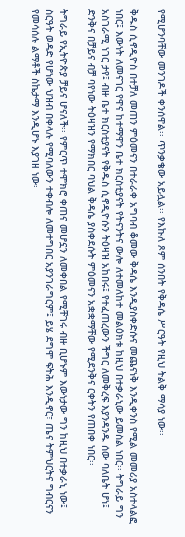የሚሆንባቸው መንገዶች ቀንሰዋል፡፡ ጥንቃቄው አይሏል፡፡ የእኩለ ጾም ሰንበት የቅዳሴ ሥርዓት የዚህ ትልቅ ማሳያ ነው፡፡

ቅዱስ ሲኖዲዮስ በተቻለ መጠን ምዕመናን በተራራቀ አግባብ ቆመው ቅዳሴ እንዲያስቀድሱና መጨናነቅ እንዲቀንስ የሚል መመሪያ አስተላልፎ ነበር፤ እውነት ለመናገር የዋና ከተማዋን ቤተ ክርስቲያናት የትናንትና ውሎ ለተመለከተ መልዕክቱ ከዚህ በተቃራኒው ይመስል ነበር፡፡ ትግራይ ግን አስገራሚ ነገር ታየ፤ ብዙ ቤተ ክርስቲያናት የቅዱስ ሲኖዲዮሱን ትዕዛዝ አከበሩ፤ የተፈጠረውን ችግር ለመቅረፍ እያንዳንዱ ሰው ባለቤት ሆነ፤ ድንቅና በቻይና ብቻ ባየነው ትዕዛዝን የማክበር ባህል ቅዳሴ ያስቀደሱት ምዕመናን አቋቋማቸው የሚደንቅና ርቀትን የጠበቀ ነበር፡፡

ትግራይ የኢትዮጵያ ቻይና ሆናለች፡፡ የምርጥ ተሞክሮ ቀጠና መሆኗን ለመቀበል የሚቸገሩ ብዙ ቢሆኑም እውነታው ግን ከዚህ በተቃራኒ ነው፤ ስርዓት ወዳድ የሆነው ህዝብ በቀላሉ የሚባለውን ተቀብሎ ለመተግበር አያንገራግርም፤ ይሄ ደግሞ ፍትሕ እንዲኖር፣ ጤና ትምህርትና ግብርናን የመሳሰሉ ልማቶች ስኬታማ እንዲሆኑ እያገዘ ነው፡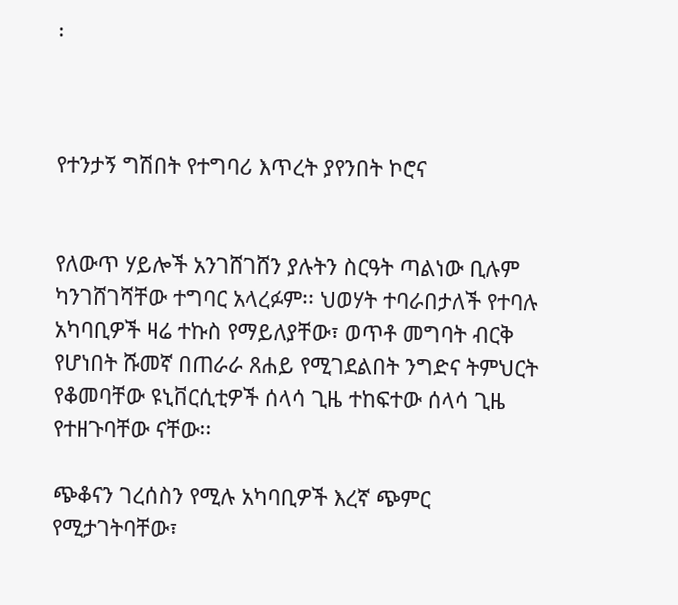፡



የተንታኝ ግሽበት የተግባሪ እጥረት ያየንበት ኮሮና


የለውጥ ሃይሎች አንገሸገሸን ያሉትን ስርዓት ጣልነው ቢሉም ካንገሸገሻቸው ተግባር አላረፉም፡፡ ህወሃት ተባራበታለች የተባሉ አካባቢዎች ዛሬ ተኩስ የማይለያቸው፣ ወጥቶ መግባት ብርቅ የሆነበት ሹመኛ በጠራራ ጸሐይ የሚገደልበት ንግድና ትምህርት የቆመባቸው ዩኒቨርሲቲዎች ሰላሳ ጊዜ ተከፍተው ሰላሳ ጊዜ የተዘጉባቸው ናቸው፡፡

ጭቆናን ገረሰስን የሚሉ አካባቢዎች እረኛ ጭምር የሚታገትባቸው፣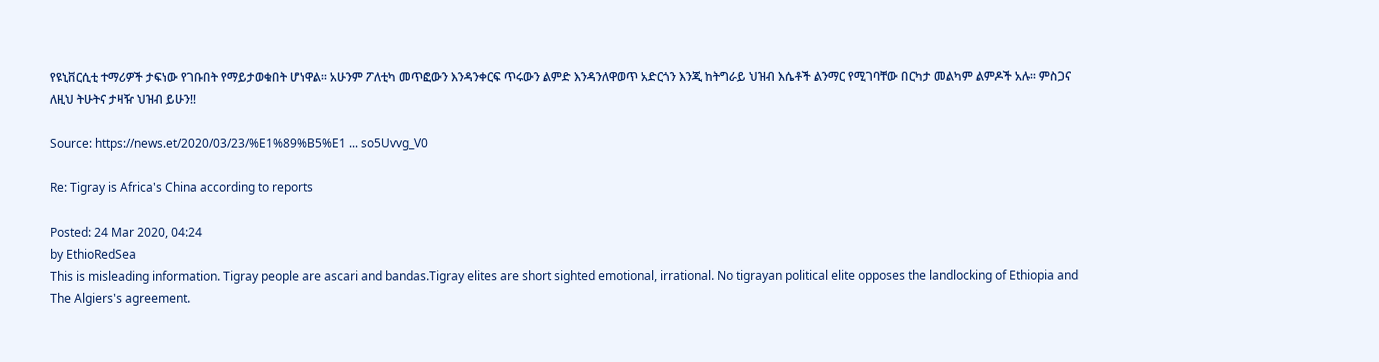የዩኒቨርሲቲ ተማሪዎች ታፍነው የገቡበት የማይታወቁበት ሆነዋል፡፡ አሁንም ፖለቲካ መጥፎውን እንዳንቀርፍ ጥሩውን ልምድ እንዳንለዋወጥ አድርጎን እንጂ ከትግራይ ህዝብ እሴቶች ልንማር የሚገባቸው በርካታ መልካም ልምዶች አሉ፡፡ ምስጋና ለዚህ ትሁትና ታዛዥ ህዝብ ይሁን!!

Source: https://news.et/2020/03/23/%E1%89%B5%E1 ... so5Uvvg_V0

Re: Tigray is Africa's China according to reports

Posted: 24 Mar 2020, 04:24
by EthioRedSea
This is misleading information. Tigray people are ascari and bandas.Tigray elites are short sighted emotional, irrational. No tigrayan political elite opposes the landlocking of Ethiopia and The Algiers's agreement.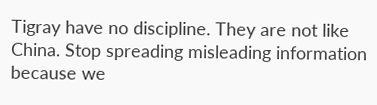Tigray have no discipline. They are not like China. Stop spreading misleading information because we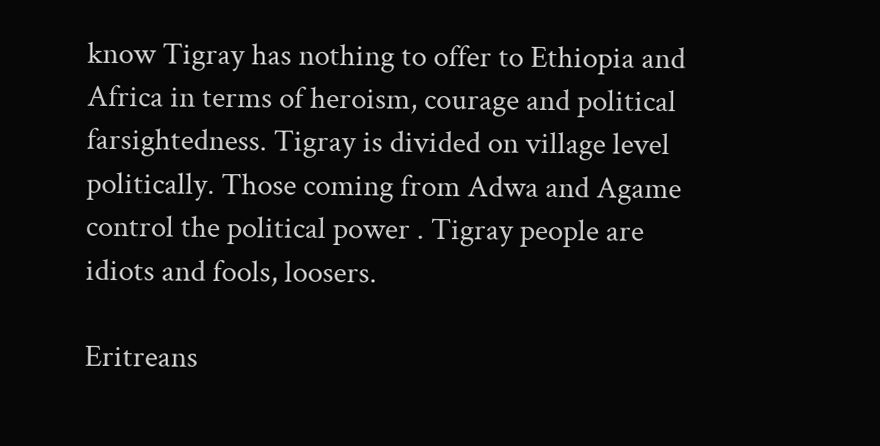know Tigray has nothing to offer to Ethiopia and Africa in terms of heroism, courage and political farsightedness. Tigray is divided on village level politically. Those coming from Adwa and Agame control the political power . Tigray people are idiots and fools, loosers.

Eritreans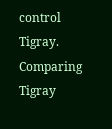control Tigray. Comparing Tigray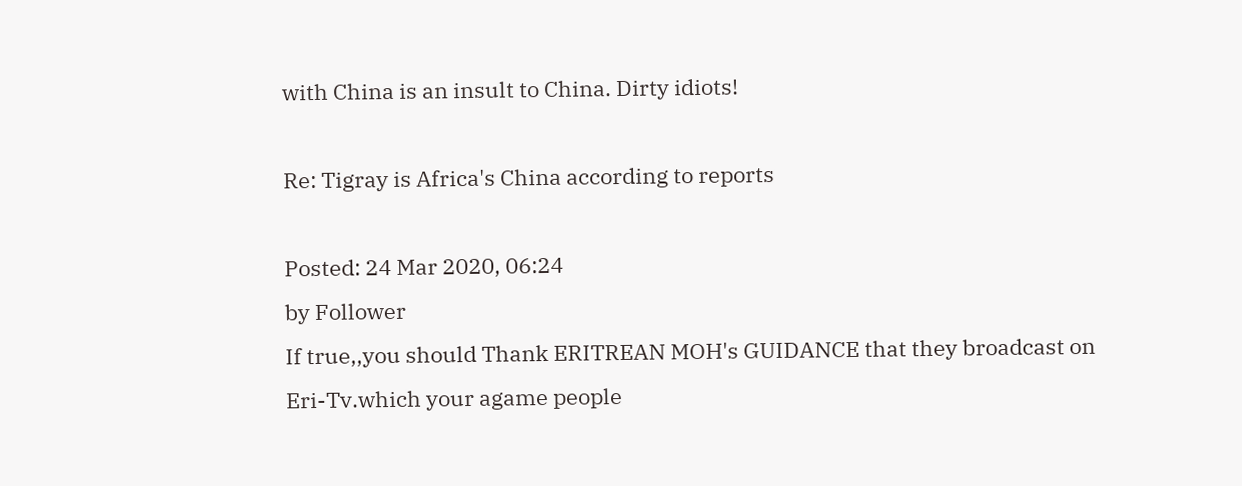with China is an insult to China. Dirty idiots!

Re: Tigray is Africa's China according to reports

Posted: 24 Mar 2020, 06:24
by Follower
If true,,you should Thank ERITREAN MOH's GUIDANCE that they broadcast on Eri-Tv.which your agame people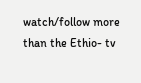watch/follow more than the Ethio- tv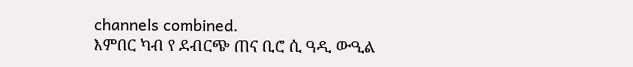channels combined.
እምበር ካብ የ ደብርጭ ጠና ቢሮ ሲ ዓዲ ውዒል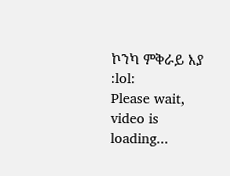ኮንካ ምቅራይ እያ :lol:
Please wait, video is loading...